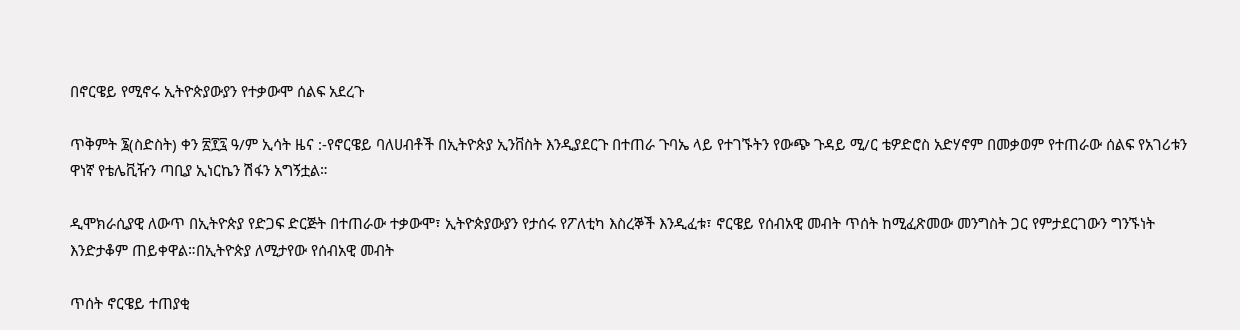በኖርዌይ የሚኖሩ ኢትዮጵያውያን የተቃውሞ ሰልፍ አደረጉ

ጥቅምት ፮(ስድስት) ቀን ፳፻፯ ዓ/ም ኢሳት ዜና :-የኖርዌይ ባለሀብቶች በኢትዮጵያ ኢንቨስት እንዲያደርጉ በተጠራ ጉባኤ ላይ የተገኙትን የውጭ ጉዳይ ሚ/ር ቴዎድሮስ አድሃኖም በመቃወም የተጠራው ሰልፍ የአገሪቱን ዋነኛ የቴሌቪዥን ጣቢያ ኢነርኬን ሽፋን አግኝቷል።

ዲሞክራሲያዊ ለውጥ በኢትዮጵያ የድጋፍ ድርጅት በተጠራው ተቃውሞ፣ ኢትዮጵያውያን የታሰሩ የፖለቲካ እስረኞች እንዲፈቱ፣ ኖርዌይ የሰብአዊ መብት ጥሰት ከሚፈጽመው መንግስት ጋር የምታደርገውን ግንኙነት እንድታቆም ጠይቀዋል።በኢትዮጵያ ለሚታየው የሰብአዊ መብት

ጥሰት ኖርዌይ ተጠያቂ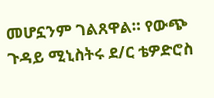መሆኗንም ገልጸዋል። የውጭ ጉዳይ ሚኒስትሩ ደ/ር ቴዎድሮስ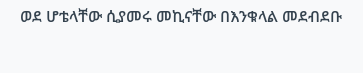ወደ ሆቴላቸው ሲያመሩ መኪናቸው በእንቁላል መደብደቡ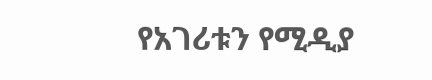የአገሪቱን የሚዲያ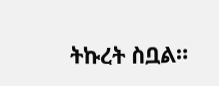ትኩረት ስቧል።